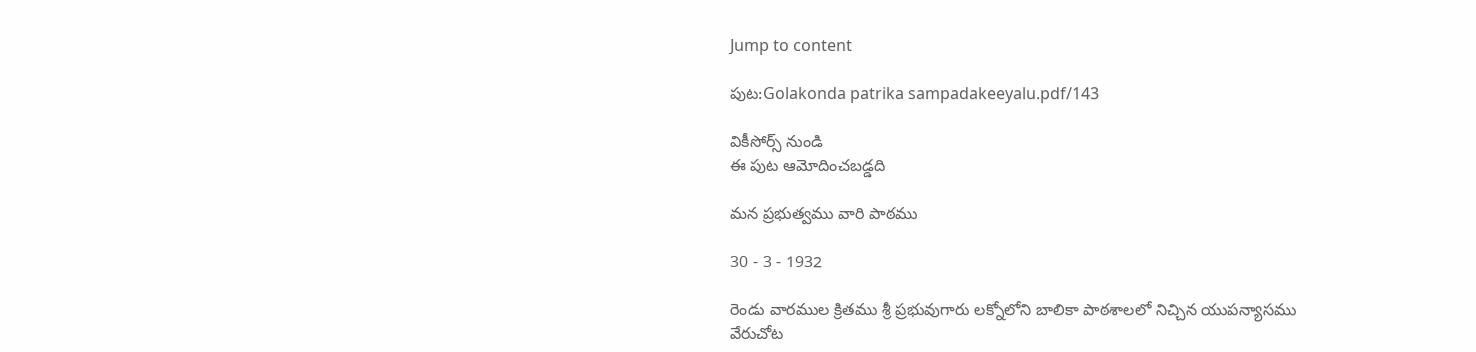Jump to content

పుట:Golakonda patrika sampadakeeyalu.pdf/143

వికీసోర్స్ నుండి
ఈ పుట ఆమోదించబడ్డది

మన ప్రభుత్వము వారి పాఠము

30 - 3 - 1932

రెండు వారముల క్రితము శ్రీ ప్రభువుగారు లక్నోలోని బాలికా పాఠశాలలో నిచ్చిన యుపన్యాసము వేరుచోట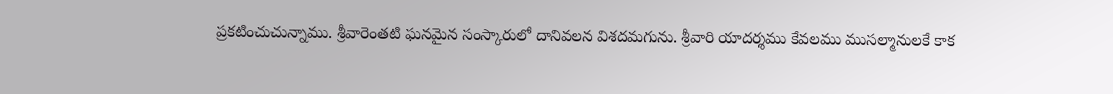ప్రకటించుచున్నాము. శ్రీవారెంతటి ఘనమైన సంస్కారులో దానివలన విశదమగును. శ్రీవారి యాదర్శము కేవలము ముసల్మానులకే కాక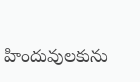హిందువులకును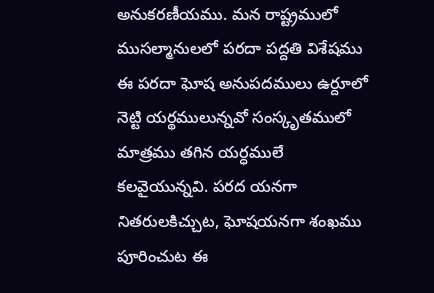అనుకరణీయము. మన రాష్ట్రములో ముసల్మానులలో పరదా పద్దతి విశేషము ఈ పరదా ఘోష అనుపదములు ఉర్దూలో నెట్టి యర్థములున్నవో సంస్కృతములో మాత్రము తగిన యర్ధములే కలవైయున్నవి. పరద యనగా నితరులకిచ్చుట, ఘోషయనగా శంఖము పూరించుట ఈ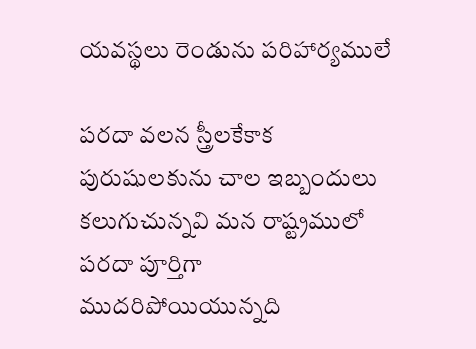యవస్థలు రెండును పరిహార్యములే

పరదా వలన స్త్రీలకేకాక పురుషులకును చాల ఇబ్బందులు కలుగుచున్నవి మన రాష్ట్రములో పరదా పూర్తిగా ముదరిపోయియున్నది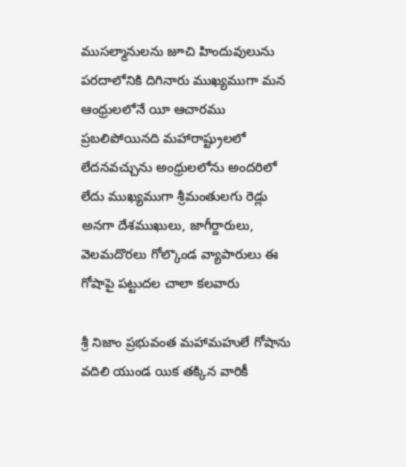ముసల్మానులను జూచి హిందువులును పరదాలోనికి దిగినారు ముఖ్యముగా మన ఆంధ్రులలోనే యీ ఆచారము ప్రబలిపోయినది మహారాష్ట్రులలో లేదనవచ్చును అంధ్రులలోను అందరిలో లేదు ముఖ్యముగా శ్రీమంతులగు రెడ్లు అనగా దేశముఖులు, జాగీర్దారులు, వెలమదొరలు గోల్కొండ వ్యాపారులు ఈ గోషాపై పట్టుదల చాలా కలవారు

శ్రీ నిజాం ప్రభువంత మహామహులే గోషాను వదిలి యుండ యిక తక్కిన వారికీ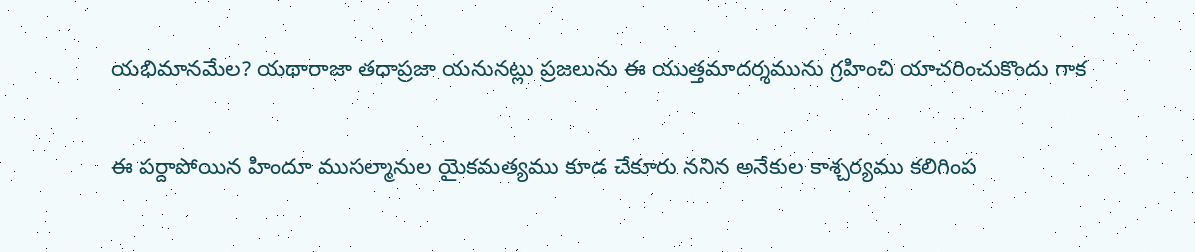యభిమానమేల? యథారాజా తధాప్రజా యనునట్లు ప్రజలును ఈ యుత్తమాదర్శమును గ్రహించి యాచరించుకొందు గాక

ఈ పర్దాపోయిన హిందూ ముసల్మానుల యైకమత్యము కూడ చేకూరు ననిన అనేకుల కాశ్చర్యము కలిగింప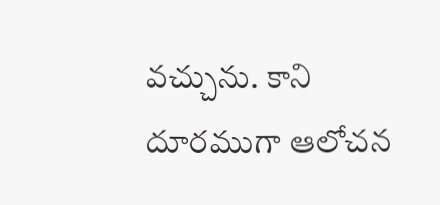వచ్చును. కాని దూరముగా ఆలోచన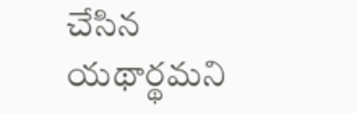చేసిన యథార్థమని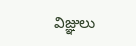విజ్ఞులు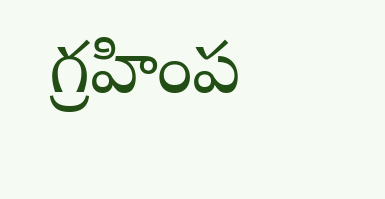గ్రహింప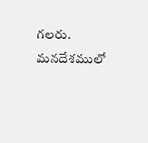గలరు. మనదేశములో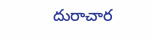దురాచార